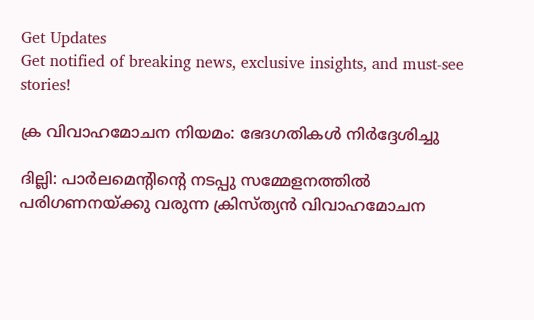Get Updates
Get notified of breaking news, exclusive insights, and must-see stories!

ക്ര വിവാഹമോചന നിയമം: ഭേദഗതികള്‍ നിര്‍ദ്ദേശിച്ചു

ദില്ലി: പാര്‍ലമെന്റിന്റെ നടപ്പു സമ്മേളനത്തില്‍ പരിഗണനയ്ക്കു വരുന്ന ക്രിസ്ത്യന്‍ വിവാഹമോചന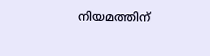നിയമത്തിന്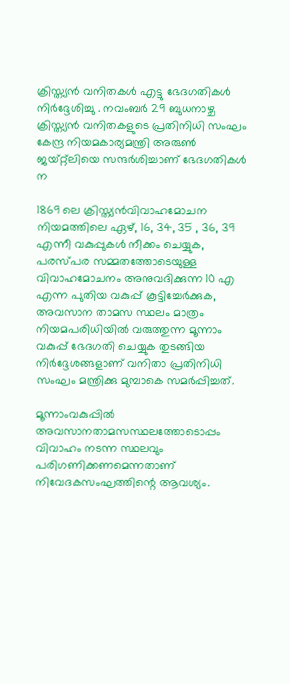ക്രിസ്ത്യന്‍ വനിതകള്‍ എട്ടു ഭേദഗതികള്‍ നിര്‍ദ്ദേശിച്ചു . നവംബര്‍ 29 ബുധനാഴ്ച ക്രിസ്ത്യന്‍ വനിതകളുടെ പ്രതിനിധി സംഘം കേന്ദ്ര നിയമകാര്യമന്ത്രി അരുണ്‍ ജയ്റ്റ്ലിയെ സന്ദര്‍ശിച്ചാണ് ഭേദഗതികള്‍ ന

1869 ലെ ക്രിസ്ത്യന്‍വിവാഹമോചന നിയമത്തിലെ ഏഴ്, 16, 34, 35 , 36, 39 എന്നീ വകുപ്പുകള്‍ നീക്കം ചെയ്യുക, പരസ്പര സമ്മതത്തോടെയുള്ള വിവാഹമോചനം അനുവദിക്കുന്ന 10 എ എന്ന പുതിയ വകുപ്പ് കൂട്ടിച്ചേര്‍ക്കുക, അവസാന താമസ സ്ഥലം മാത്രം നിയമപരിധിയില്‍ വരുത്തുന്ന മൂന്നാം വകുപ്പ് ഭേദഗതി ചെയ്യുക തുടങ്ങിയ നിര്‍ദ്ദേശങ്ങളാണ് വനിതാ പ്രതിനിധി സംഘം മന്ത്രിക്കു മുമ്പാകെ സമര്‍പ്പിച്ചത്.

മൂന്നാംവകുപ്പില്‍ അവസാനതാമസസ്ഥലത്തോടൊപ്പം വിവാഹം നടന്ന സ്ഥലവും പരിഗണിക്കണമെന്നതാണ് നിവേദകസംഘത്തിന്റെ ആവശ്യം.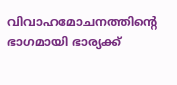വിവാഹമോചനത്തിന്റെ ഭാഗമായി ഭാര്യക്ക്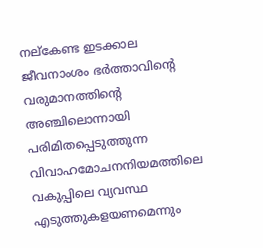നല്കേണ്ട ഇടക്കാല ജീവനാംശം ഭര്‍ത്താവിന്റെ വരുമാനത്തിന്റെ അഞ്ചിലൊന്നായി പരിമിതപ്പെടുത്തുന്ന വിവാഹമോചനനിയമത്തിലെ വകുപ്പിലെ വ്യവസ്ഥ എടുത്തുകളയണമെന്നും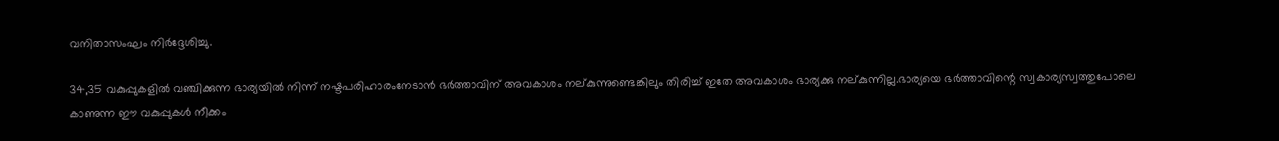വനിതാസംഘം നിര്‍ദ്ദേശിച്ചു.

34,35 വകുപ്പുകളില്‍ വഞ്ചിക്കുന്ന ഭാര്യയില്‍ നിന്ന് നഷ്ടപരിഹാരംനേടാന്‍ ഭര്‍ത്താവിന് അവകാശം നല്കുന്നുണ്ടെങ്കിലും തിരിച്ച് ഇതേ അവകാശം ഭാര്യക്കു നല്കുന്നില്ല.ഭാര്യയെ ഭര്‍ത്താവിന്റെ സ്വകാര്യസ്വത്തുപോലെ കാണുന്ന ഈ വകുപ്പുകള്‍ നീക്കം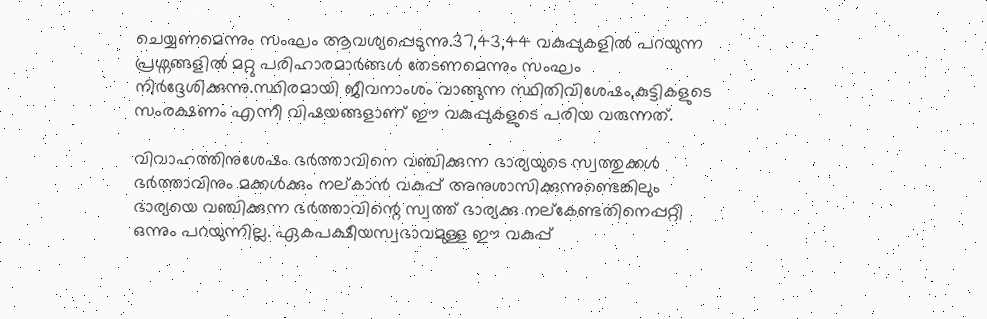ചെയ്യണമെന്നും സംഘം ആവശ്യപ്പെടുന്നു.37,43,44 വകുപ്പുകളില്‍ പറയുന്ന പ്രശ്നങ്ങളില്‍ മറ്റു പരിഹാരമാര്‍ങ്ങള്‍ തേടണമെന്നും സംഘം നിര്‍ദ്ദേശിക്കുന്നു.സ്ഥിരമായി ജീവനാംശം വാങ്ങുന്ന സ്ഥിതിവിശേഷം,കുട്ടികളുടെ സംരക്ഷണം എന്നീ വിഷയങ്ങളാണ് ഈ വകുപ്പുകളുടെ പരിയ വരുന്നത്.

വിവാഹത്തിനുശേഷം ഭര്‍ത്താവിനെ വഞ്ചിക്കുന്ന ഭാര്യയുടെ സ്വത്തുക്കള്‍ ഭര്‍ത്താവിനും മക്കള്‍ക്കും നല്കാന്‍ വകുപ്പ് അനുശാസിക്കുന്നുണ്ടെങ്കിലും ഭാര്യയെ വഞ്ചിക്കുന്ന ഭര്‍ത്താവിന്റെ സ്വത്ത് ഭാര്യക്കു നല്കേണ്ടതിനെപ്പറ്റി ഒന്നും പറയുന്നില്ല. ഏകപക്ഷീയസ്വഭാവമുള്ള ഈ വകുപ്പ്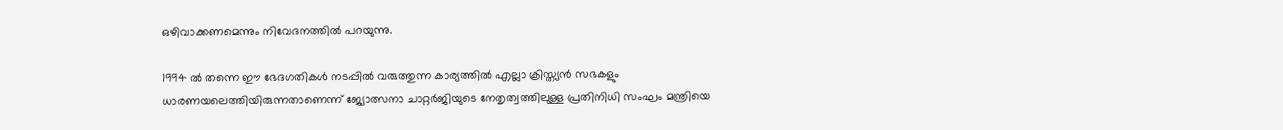ഒഴിവാക്കണമെന്നും നിവേദനത്തില്‍ പറയുന്നു.

1994 ല്‍ തന്നെ ഈ ഭേദഗതികള്‍ നടപ്പില്‍ വരുത്തുന്ന കാര്യത്തില്‍ എല്ലാ ക്രിസ്ത്യന്‍ സഭകളും ധാരണയലെത്തിയിരുന്നതാണെന്ന് ജ്യോത്സനാ ചാറ്റര്‍ജിയുടെ നേതൃത്വത്തിലുള്ള പ്രതിനിധി സംഘം മന്ത്രിയെ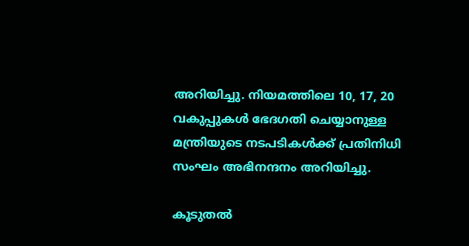അറിയിച്ചു. നിയമത്തിലെ 10, 17, 20 വകുപ്പുകള്‍ ഭേദഗതി ചെയ്യാനുള്ള മന്ത്രിയുടെ നടപടികള്‍ക്ക് പ്രതിനിധി സംഘം അഭിനന്ദനം അറിയിച്ചു.

കൂടുതല്‍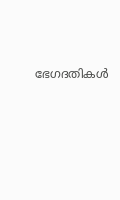ഭേഗദതികള്‍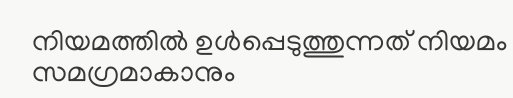നിയമത്തില്‍ ഉള്‍പ്പെടുത്തുന്നത് നിയമം സമഗ്രമാകാനും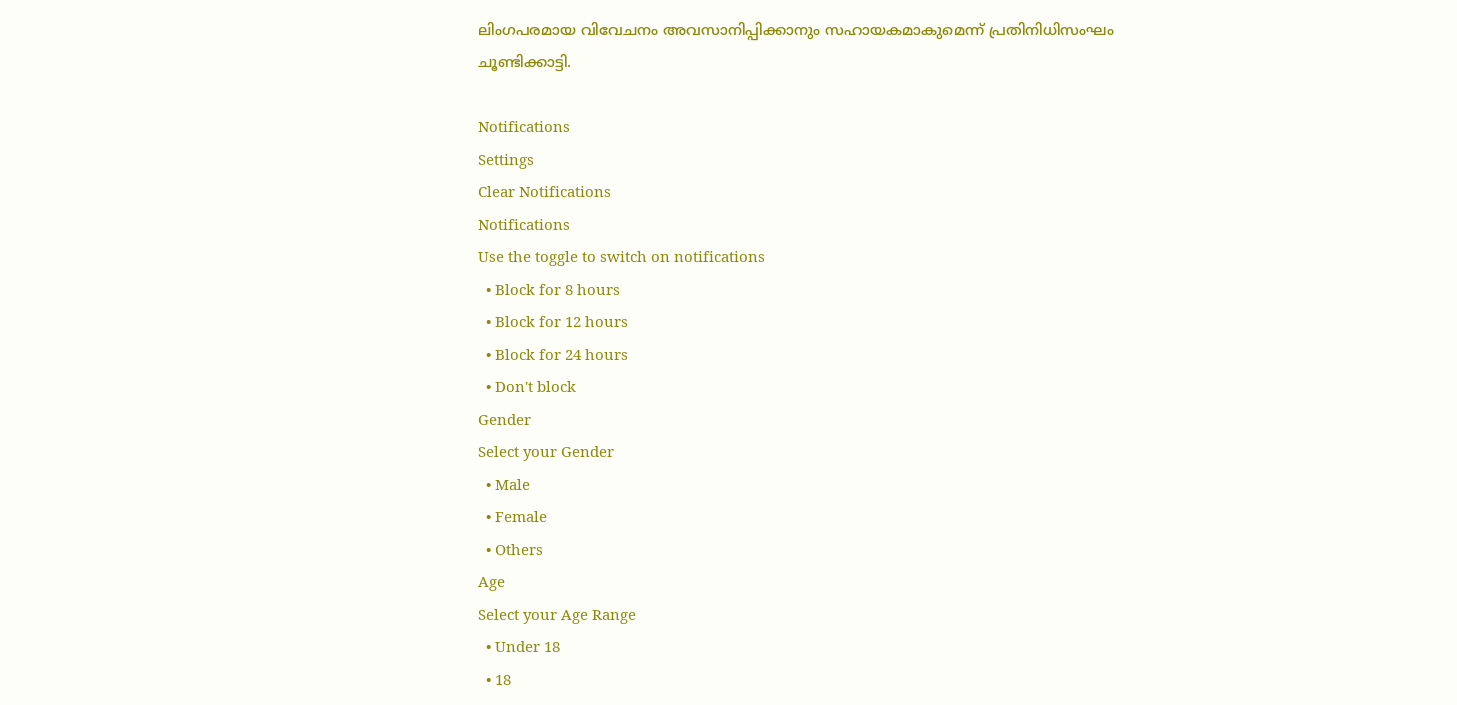ലിംഗപരമായ വിവേചനം അവസാനിപ്പിക്കാനും സഹായകമാകുമെന്ന് പ്രതിനിധിസംഘം ചൂണ്ടിക്കാട്ടി.

Notifications
Settings
Clear Notifications
Notifications
Use the toggle to switch on notifications
  • Block for 8 hours
  • Block for 12 hours
  • Block for 24 hours
  • Don't block
Gender
Select your Gender
  • Male
  • Female
  • Others
Age
Select your Age Range
  • Under 18
  • 18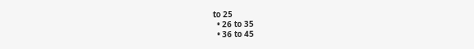to 25
  • 26 to 35
  • 36 to 45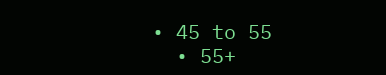• 45 to 55
  • 55+